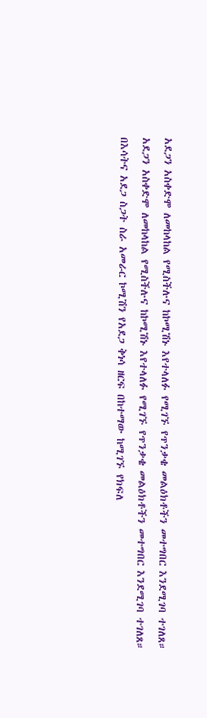አደጋን አስቀድሞ ለመከላከል የሚስችሉና ከኮሚሽኑ እየተላለፉ የሚገኙ የጥንቃቄ መልዕክቶችን መተግበር እንደሚገባ ተገለጸ።
አደጋን አስቀድሞ ለመከላከል የሚስችሉና ከኮሚሽኑ እየተላለፉ የሚገኙ የጥንቃቄ መልዕክቶችን መተግበር እንደሚገባ ተገለጸ።
በእሳትና አደጋ ስጋት ስራ አመራር ኮሚሽን የአደጋ ቅነሳ ዘርፍ በከተማው ከሚገኙ የክፍለ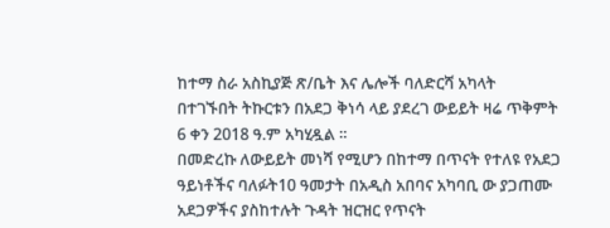ከተማ ስራ አስኪያጅ ጽ/ቤት እና ሌሎች ባለድርሻ አካላት
በተገኙበት ትኩርቱን በአደጋ ቅነሳ ላይ ያደረገ ውይይት ዛሬ ጥቅምት 6 ቀን 2018 ዓ.ም አካሂዷል ።
በመድረኩ ለውይይት መነሻ የሚሆን በከተማ በጥናት የተለዩ የአደጋ ዓይነቶችና ባለፉት10 ዓመታት በአዲስ አበባና አካባቢ ው ያጋጠሙ አደጋዎችና ያስከተሉት ጉዳት ዝርዝር የጥናት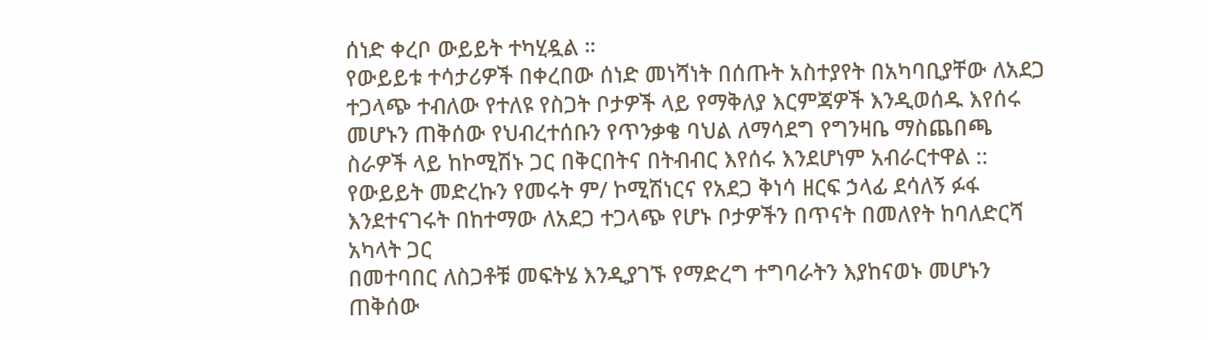ሰነድ ቀረቦ ውይይት ተካሂዷል ።
የውይይቱ ተሳታሪዎች በቀረበው ሰነድ መነሻነት በሰጡት አስተያየት በአካባቢያቸው ለአደጋ ተጋላጭ ተብለው የተለዩ የስጋት ቦታዎች ላይ የማቅለያ እርምጃዎች እንዲወሰዱ እየሰሩ መሆኑን ጠቅሰው የህብረተሰቡን የጥንቃቄ ባህል ለማሳደግ የግንዛቤ ማስጨበጫ ስራዎች ላይ ከኮሚሽኑ ጋር በቅርበትና በትብብር እየሰሩ እንደሆነም አብራርተዋል ::
የውይይት መድረኩን የመሩት ም/ ኮሚሽነርና የአደጋ ቅነሳ ዘርፍ ኃላፊ ደሳለኝ ፉፋ እንደተናገሩት በከተማው ለአደጋ ተጋላጭ የሆኑ ቦታዎችን በጥናት በመለየት ከባለድርሻ አካላት ጋር
በመተባበር ለስጋቶቹ መፍትሄ እንዲያገኙ የማድረግ ተግባራትን እያከናወኑ መሆኑን ጠቅሰው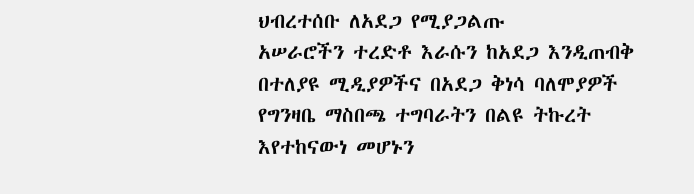ህብረተሰቡ ለአደጋ የሚያጋልጡ
አሠራሮችን ተረድቶ እራሱን ከአደጋ እንዲጠብቅ በተለያዩ ሚዲያዎችና በአደጋ ቅነሳ ባለሞያዎች የግንዛቤ ማስበጫ ተግባራትን በልዩ ትኩረት እየተከናውነ መሆኑን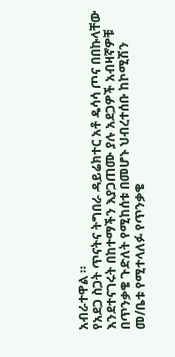አብራተዋል ።
የአደጋ ስጋት ጥናትና ትግበራ ዳይሬክተር አቶ ዴሳሳ ጦና በበኩላቸው እንደተናገሩት በከተማችን እያጋጠሙ ያሉ አደጋዎች አብዛኛዎቹ በጥንቃቄ ጉድለት የሚከሰቱ በመሆኑ ህብረተሰቡ ከኮሚሽን መ/ቤቱ የሚተላለፉ የጥንቃቄ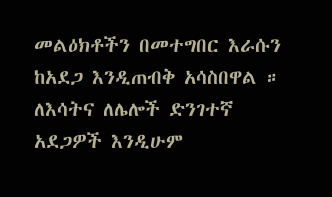መልዕክቶችን በመተግበር እራሱን ከአደጋ እንዲጠብቅ አሳስበዋል ።
ለእሳትና ለሌሎች ድንገተኛ አደጋዎች እንዲሁም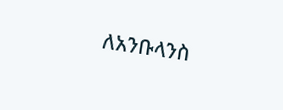ለአንቡላንስ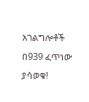አገልግሎቶች በ939 ፈጥነው ያሳወቁ!